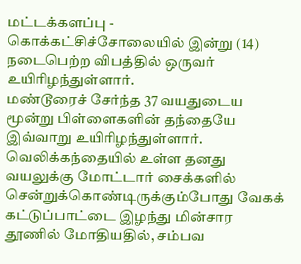மட்டக்களப்பு - கொக்கட்சிச்சோலையில் இன்று (14) நடைபெற்ற விபத்தில் ஒருவர் உயிரிழந்துள்ளார்.
மண்டூரைச் சேர்ந்த 37 வயதுடைய மூன்று பிள்ளைகளின் தந்தையே இவ்வாறு உயிரிழந்துள்ளார். வெலிக்கந்தையில் உள்ள தனது வயலுக்கு மோட்டார் சைக்களில் சென்றுக்கொண்டிருக்கும்போது வேகக் கட்டுப்பாட்டை இழந்து மின்சார தூணில் மோதியதில், சம்பவ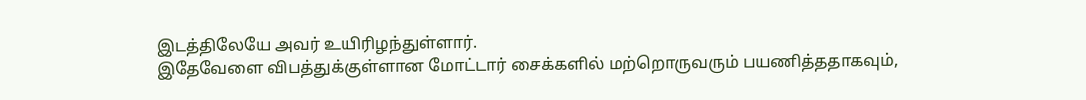இடத்திலேயே அவர் உயிரிழந்துள்ளார்.
இதேவேளை விபத்துக்குள்ளான மோட்டார் சைக்களில் மற்றொருவரும் பயணித்ததாகவும்,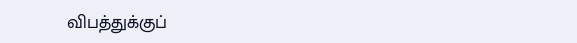விபத்துக்குப்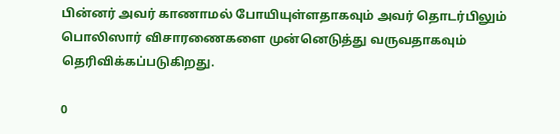பின்னர் அவர் காணாமல் போயியுள்ளதாகவும் அவர் தொடர்பிலும் பொலிஸார் விசாரணைகளை முன்னெடுத்து வருவதாகவும் தெரிவிக்கப்படுகிறது.

0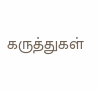கருத்துகள்